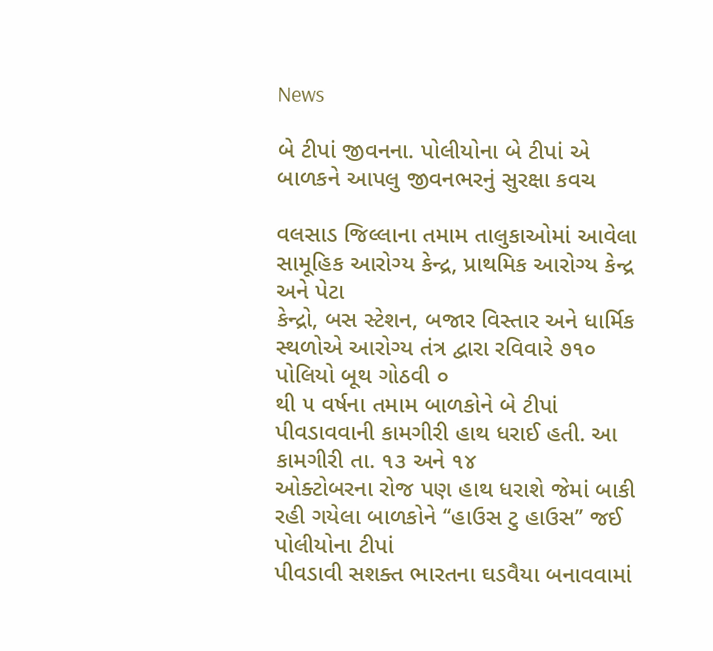News

બે ટીપાં જીવનના. પોલીયોના બે ટીપાં એ બાળકને આપલુ જીવનભરનું સુરક્ષા કવચ

વલસાડ જિલ્લાના તમામ તાલુકાઓમાં આવેલા સામૂહિક આરોગ્ય કેન્દ્ર, પ્રાથમિક આરોગ્ય કેન્દ્ર અને પેટા
કેન્દ્રો, બસ સ્ટેશન, બજાર વિસ્તાર અને ધાર્મિક સ્થળોએ આરોગ્ય તંત્ર દ્વારા રવિવારે ૭૧૦ પોલિયો બૂથ ગોઠવી ૦
થી ૫ વર્ષના તમામ બાળકોને બે ટીપાં પીવડાવવાની કામગીરી હાથ ધરાઈ હતી. આ કામગીરી તા. ૧૩ અને ૧૪
ઓક્ટોબરના રોજ પણ હાથ ધરાશે જેમાં બાકી રહી ગયેલા બાળકોને ‘‘હાઉસ ટુ હાઉસ’’ જઈ પોલીયોના ટીપાં
પીવડાવી સશક્ત ભારતના ઘડવૈયા બનાવવામાં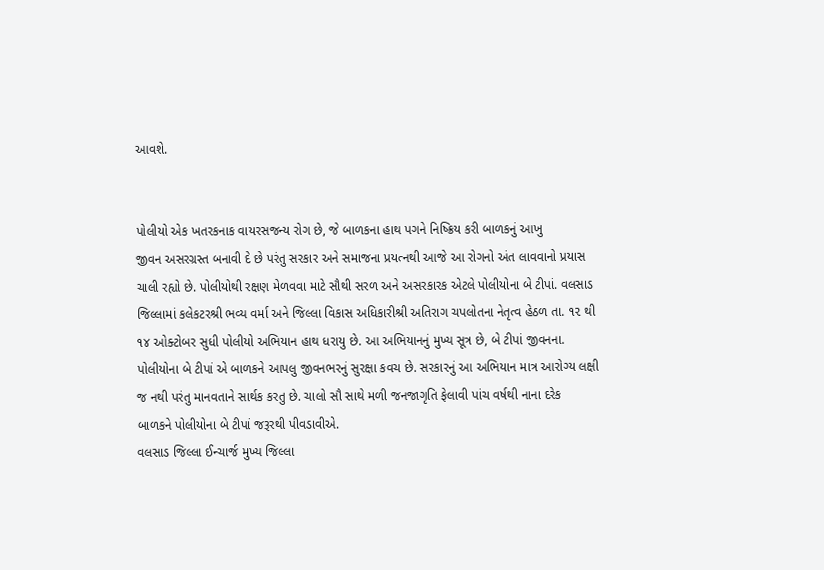આવશે.


પોલીયો એક ખતરકનાક વાયરસજન્ય રોગ છે, જે બાળકના હાથ પગને નિષ્ક્રિય કરી બાળકનું આખુ
જીવન અસરગ્રસ્ત બનાવી દે છે પરંતુ સરકાર અને સમાજના પ્રયત્નથી આજે આ રોગનો અંત લાવવાનો પ્રયાસ
ચાલી રહ્યો છે. પોલીયોથી રક્ષણ મેળવવા માટે સૌથી સરળ અને અસરકારક એટલે પોલીયોના બે ટીપાં. વલસાડ
જિલ્લામાં કલેકટરશ્રી ભવ્ય વર્મા અને જિલ્લા વિકાસ અધિકારીશ્રી અતિરાગ ચપલોતના નેતૃત્વ હેઠળ તા. ૧૨ થી
૧૪ ઓક્ટોબર સુધી પોલીયો અભિયાન હાથ ધરાયુ છે. આ અભિયાનનું મુખ્ય સૂત્ર છે, બે ટીપાં જીવનના.
પોલીયોના બે ટીપાં એ બાળકને આપલુ જીવનભરનું સુરક્ષા કવચ છે. સરકારનું આ અભિયાન માત્ર આરોગ્ય લક્ષી
જ નથી પરંતુ માનવતાને સાર્થક કરતુ છે. ચાલો સૌ સાથે મળી જનજાગૃતિ ફેલાવી પાંચ વર્ષથી નાના દરેક
બાળકને પોલીયોના બે ટીપાં જરૂરથી પીવડાવીએ.
વલસાડ જિલ્લા ઈન્ચાર્જ મુખ્ય જિલ્લા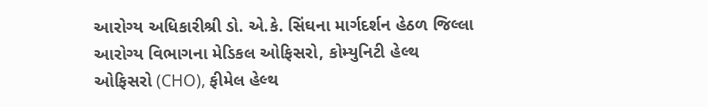આરોગ્ય અધિકારીશ્રી ડો. એ.કે. સિંઘના માર્ગદર્શન હેઠળ જિલ્લા
આરોગ્ય વિભાગના મેડિકલ ઓફિસરો, કોમ્યુનિટી હેલ્થ ઓફિસરો (CHO), ફીમેલ હેલ્થ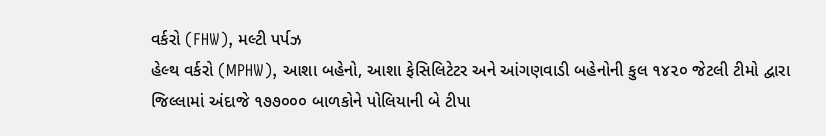વર્કરો (FHW), મલ્ટી પર્પઝ
હેલ્થ વર્કરો (MPHW), આશા બહેનો, આશા ફેસિલિટેટર અને આંગણવાડી બહેનોની કુલ ૧૪૨૦ જેટલી ટીમો દ્વારા
જિલ્લામાં અંદાજે ૧૭૭૦૦૦ બાળકોને પોલિયાની બે ટીપા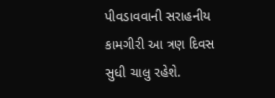પીવડાવવાની સરાહનીય કામગીરી આ ત્રણ દિવસ
સુધી ચાલુ રહેશે.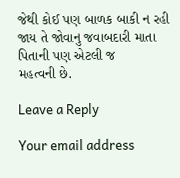જેથી કોઈ પણ બાળક બાકી ન રહી જાય તે જોવાનુ જવાબદારી માતા પિતાની પણ એટલી જ
મહત્વની છે.

Leave a Reply

Your email address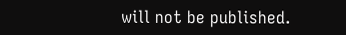will not be published.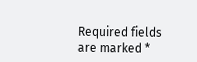Required fields are marked *